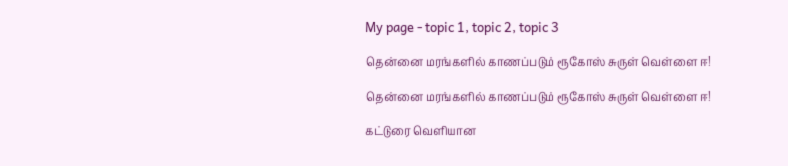My page - topic 1, topic 2, topic 3

தென்னை மரங்களில் காணப்படும் ரூகோஸ் சுருள் வெள்ளை ஈ!

தென்னை மரங்களில் காணப்படும் ரூகோஸ் சுருள் வெள்ளை ஈ!

கட்டுரை வெளியான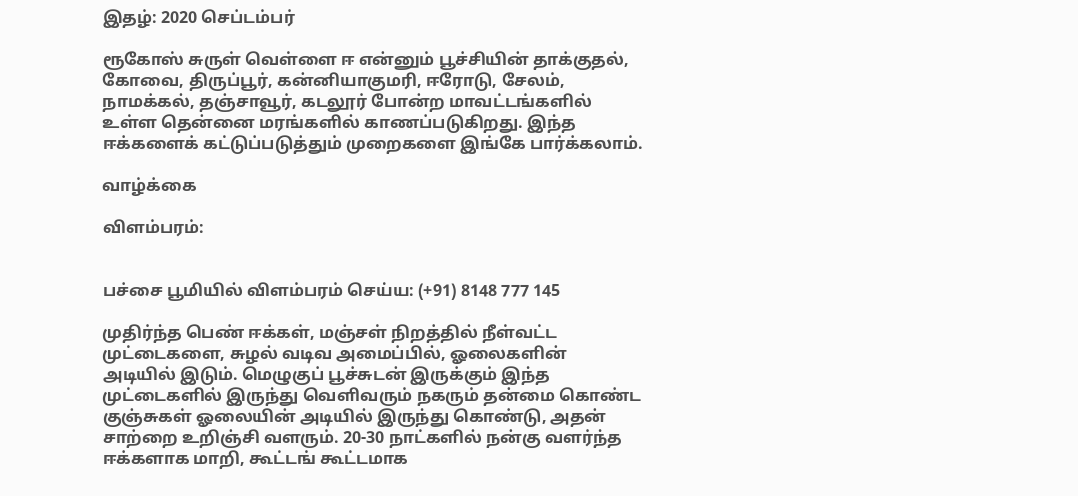இதழ்: 2020 செப்டம்பர்

ரூகோஸ் சுருள் வெள்ளை ஈ என்னும் பூச்சியின் தாக்குதல், கோவை, திருப்பூர், கன்னியாகுமரி, ஈரோடு, சேலம், நாமக்கல், தஞ்சாவூர், கடலூர் போன்ற மாவட்டங்களில் உள்ள தென்னை மரங்களில் காணப்படுகிறது. இந்த ஈக்களைக் கட்டுப்படுத்தும் முறைகளை இங்கே பார்க்கலாம்.

வாழ்க்கை

விளம்பரம்:


பச்சை பூமியில் விளம்பரம் செய்ய: (+91) 8148 777 145

முதிர்ந்த பெண் ஈக்கள், மஞ்சள் நிறத்தில் நீள்வட்ட முட்டைகளை, சுழல் வடிவ அமைப்பில், ஓலைகளின் அடியில் இடும். மெழுகுப் பூச்சுடன் இருக்கும் இந்த முட்டைகளில் இருந்து வெளிவரும் நகரும் தன்மை கொண்ட குஞ்சுகள் ஓலையின் அடியில் இருந்து கொண்டு, அதன் சாற்றை உறிஞ்சி வளரும். 20-30 நாட்களில் நன்கு வளர்ந்த ஈக்களாக மாறி, கூட்டங் கூட்டமாக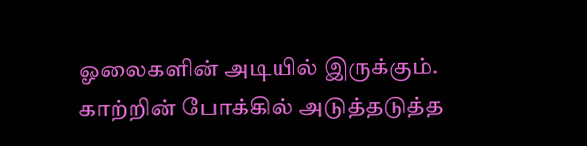ஓலைகளின் அடியில் இருக்கும். காற்றின் போக்கில் அடுத்தடுத்த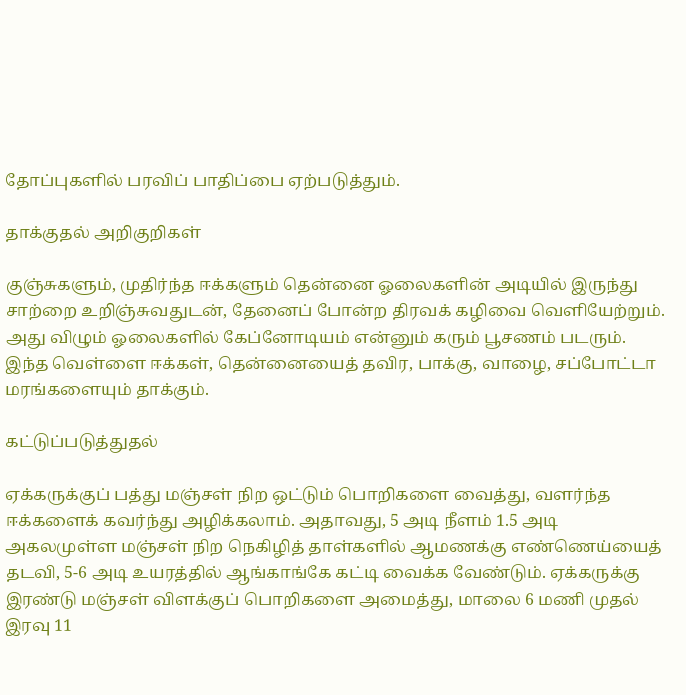தோப்புகளில் பரவிப் பாதிப்பை ஏற்படுத்தும்.

தாக்குதல் அறிகுறிகள்

குஞ்சுகளும், முதிர்ந்த ஈக்களும் தென்னை ஓலைகளின் அடியில் இருந்து சாற்றை உறிஞ்சுவதுடன், தேனைப் போன்ற திரவக் கழிவை வெளியேற்றும். அது விழும் ஓலைகளில் கேப்னோடியம் என்னும் கரும் பூசணம் படரும். இந்த வெள்ளை ஈக்கள், தென்னையைத் தவிர, பாக்கு, வாழை, சப்போட்டா மரங்களையும் தாக்கும்.

கட்டுப்படுத்துதல்

ஏக்கருக்குப் பத்து மஞ்சள் நிற ஒட்டும் பொறிகளை வைத்து, வளர்ந்த ஈக்களைக் கவர்ந்து அழிக்கலாம். அதாவது, 5 அடி நீளம் 1.5 அடி அகலமுள்ள மஞ்சள் நிற நெகிழித் தாள்களில் ஆமணக்கு எண்ணெய்யைத் தடவி, 5-6 அடி உயரத்தில் ஆங்காங்கே கட்டி வைக்க வேண்டும். ஏக்கருக்கு இரண்டு மஞ்சள் விளக்குப் பொறிகளை அமைத்து, மாலை 6 மணி முதல் இரவு 11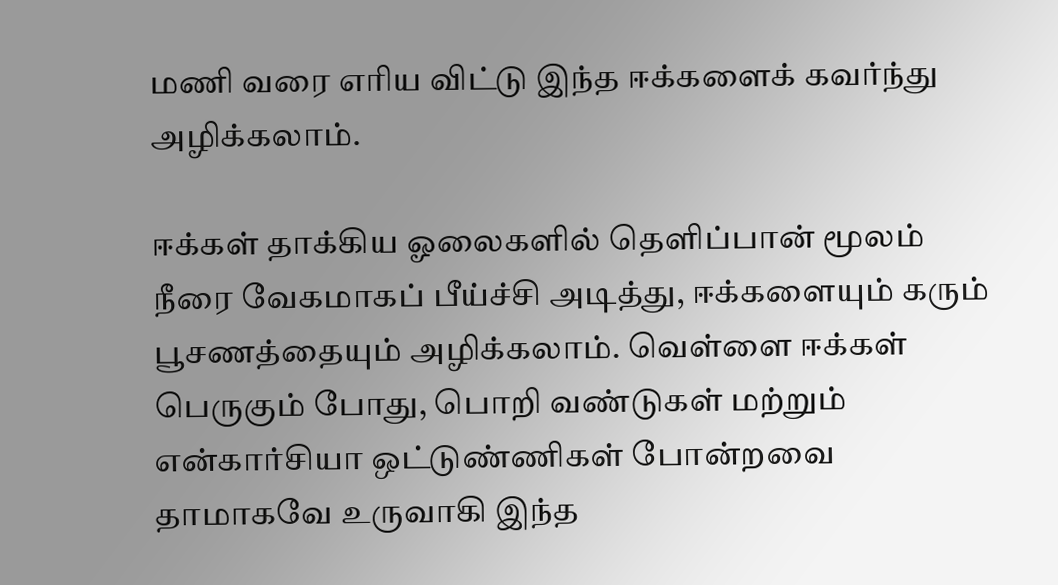மணி வரை எரிய விட்டு இந்த ஈக்களைக் கவர்ந்து அழிக்கலாம்.

ஈக்கள் தாக்கிய ஓலைகளில் தெளிப்பான் மூலம் நீரை வேகமாகப் பீய்ச்சி அடித்து, ஈக்களையும் கரும் பூசணத்தையும் அழிக்கலாம். வெள்ளை ஈக்கள் பெருகும் போது, பொறி வண்டுகள் மற்றும் என்கார்சியா ஒட்டுண்ணிகள் போன்றவை தாமாகவே உருவாகி இந்த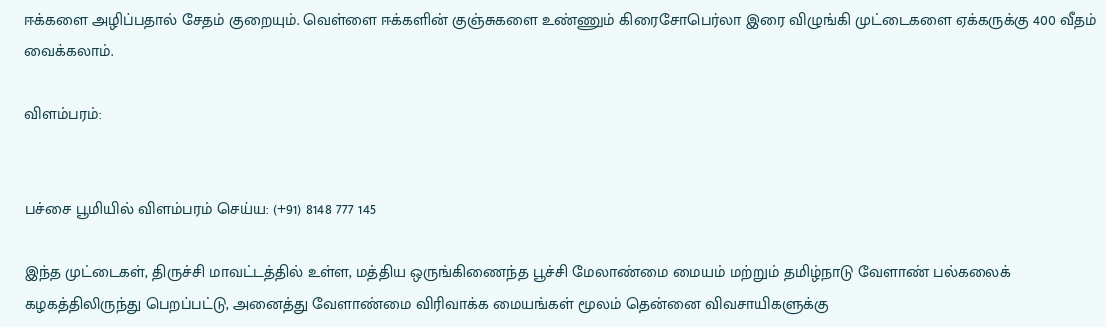ஈக்களை அழிப்பதால் சேதம் குறையும். வெள்ளை ஈக்களின் குஞ்சுகளை உண்ணும் கிரைசோபெர்லா இரை விழுங்கி முட்டைகளை ஏக்கருக்கு 400 வீதம் வைக்கலாம்.

விளம்பரம்:


பச்சை பூமியில் விளம்பரம் செய்ய: (+91) 8148 777 145

இந்த முட்டைகள், திருச்சி மாவட்டத்தில் உள்ள, மத்திய ஒருங்கிணைந்த பூச்சி மேலாண்மை மையம் மற்றும் தமிழ்நாடு வேளாண் பல்கலைக் கழகத்திலிருந்து பெறப்பட்டு, அனைத்து வேளாண்மை விரிவாக்க மையங்கள் மூலம் தென்னை விவசாயிகளுக்கு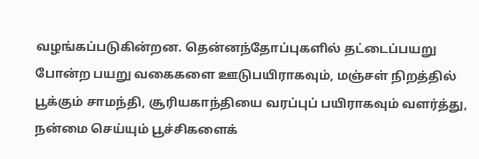வழங்கப்படுகின்றன. தென்னந்தோப்புகளில் தட்டைப்பயறு போன்ற பயறு வகைகளை ஊடுபயிராகவும், மஞ்சள் நிறத்தில் பூக்கும் சாமந்தி, சூரியகாந்தியை வரப்புப் பயிராகவும் வளர்த்து, நன்மை செய்யும் பூச்சிகளைக்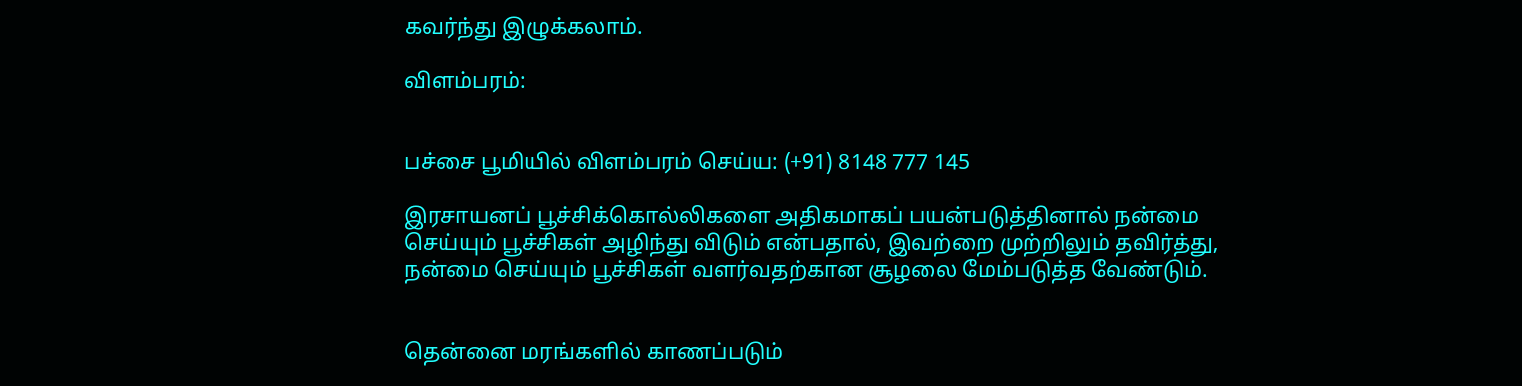கவர்ந்து இழுக்கலாம்.

விளம்பரம்:


பச்சை பூமியில் விளம்பரம் செய்ய: (+91) 8148 777 145

இரசாயனப் பூச்சிக்கொல்லிகளை அதிகமாகப் பயன்படுத்தினால் நன்மை செய்யும் பூச்சிகள் அழிந்து விடும் என்பதால், இவற்றை முற்றிலும் தவிர்த்து, நன்மை செய்யும் பூச்சிகள் வளர்வதற்கான சூழலை மேம்படுத்த வேண்டும்.


தென்னை மரங்களில் காணப்படும்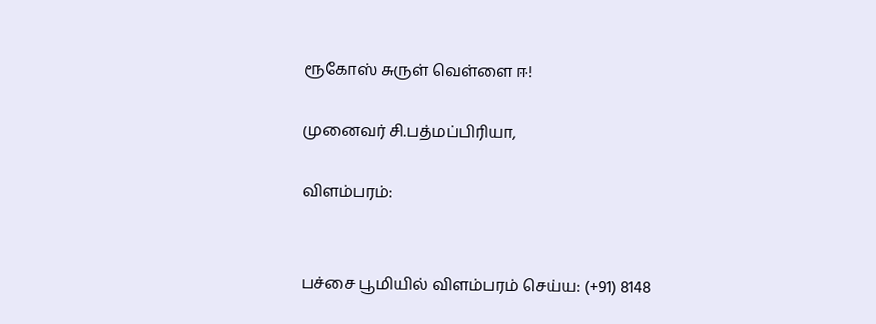ரூகோஸ் சுருள் வெள்ளை ஈ!

முனைவர் சி.பத்மப்பிரியா,

விளம்பரம்:


பச்சை பூமியில் விளம்பரம் செய்ய: (+91) 8148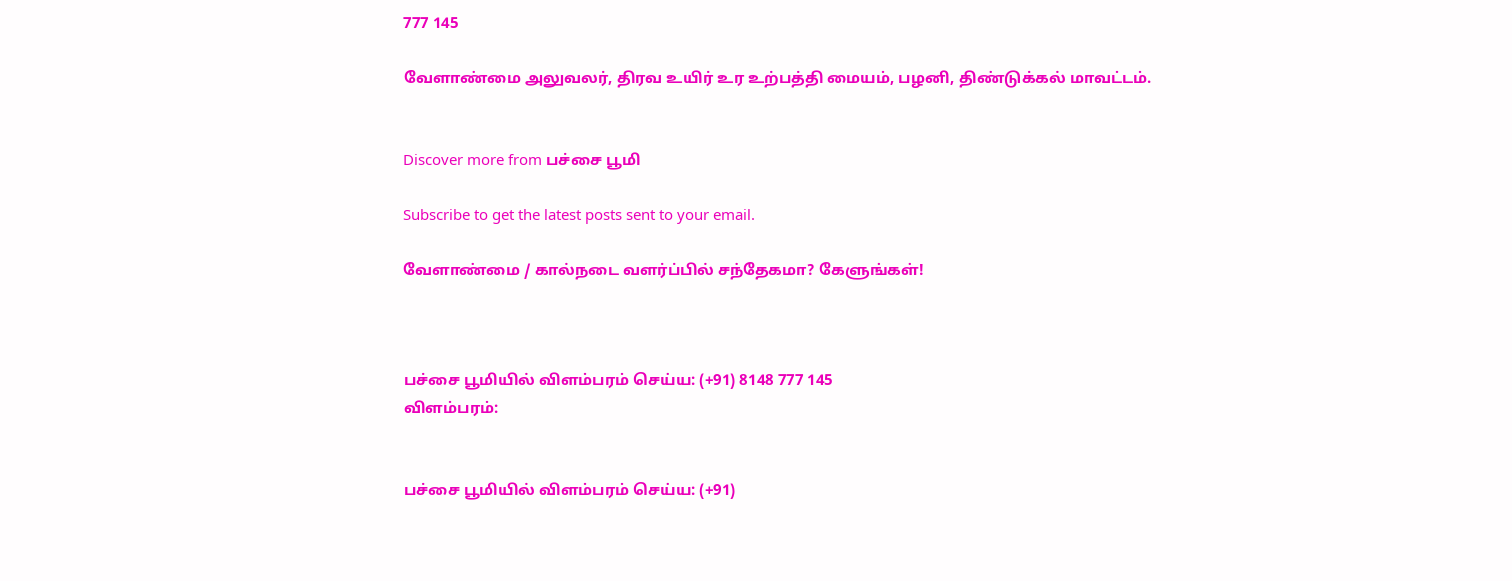777 145

வேளாண்மை அலுவலர், திரவ உயிர் உர உற்பத்தி மையம், பழனி, திண்டுக்கல் மாவட்டம்.


Discover more from பச்சை பூமி

Subscribe to get the latest posts sent to your email.

வேளாண்மை / கால்நடை வளர்ப்பில் சந்தேகமா? கேளுங்கள்!



பச்சை பூமியில் விளம்பரம் செய்ய: (+91) 8148 777 145
விளம்பரம்:


பச்சை பூமியில் விளம்பரம் செய்ய: (+91)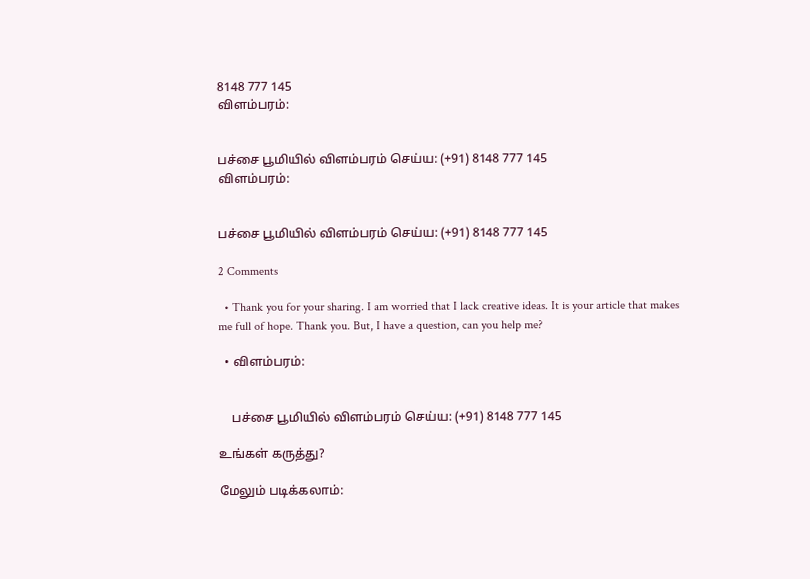8148 777 145
விளம்பரம்:


பச்சை பூமியில் விளம்பரம் செய்ய: (+91) 8148 777 145
விளம்பரம்:


பச்சை பூமியில் விளம்பரம் செய்ய: (+91) 8148 777 145

2 Comments

  • Thank you for your sharing. I am worried that I lack creative ideas. It is your article that makes me full of hope. Thank you. But, I have a question, can you help me?

  • விளம்பரம்:


    பச்சை பூமியில் விளம்பரம் செய்ய: (+91) 8148 777 145

உங்கள் கருத்து?

மேலும் படிக்கலாம்: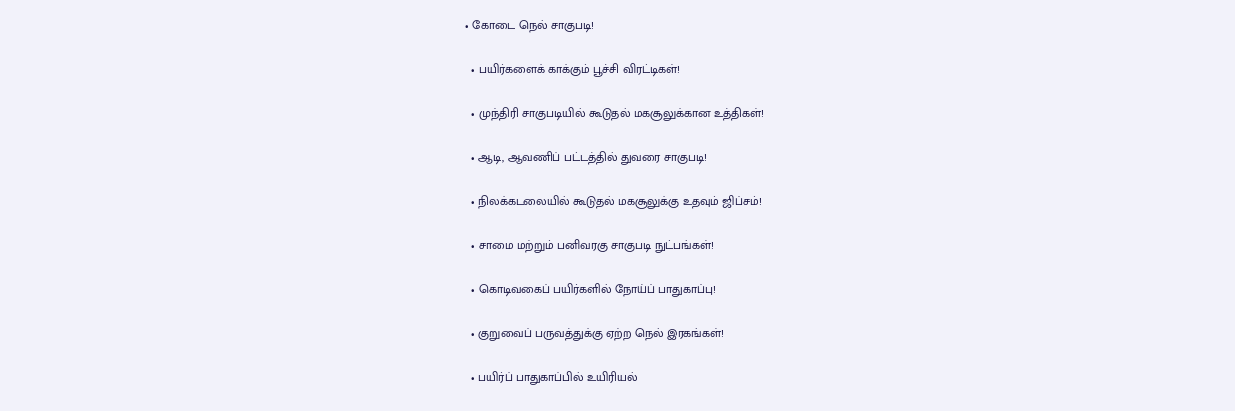• கோடை நெல் சாகுபடி!

  • பயிர்களைக் காக்கும் பூச்சி விரட்டிகள்!

  • முந்திரி சாகுபடியில் கூடுதல் மகசூலுக்கான உத்திகள்!

  • ஆடி, ஆவணிப் பட்டத்தில் துவரை சாகுபடி!

  • நிலக்கடலையில் கூடுதல் மகசூலுக்கு உதவும் ஜிப்சம்!

  • சாமை மற்றும் பனிவரகு சாகுபடி நுட்பங்கள்!

  • கொடிவகைப் பயிர்களில் நோய்ப் பாதுகாப்பு!

  • குறுவைப் பருவத்துக்கு ஏற்ற நெல் இரகங்கள்!

  • பயிர்ப் பாதுகாப்பில் உயிரியல்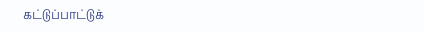கட்டுப்பாட்டுக்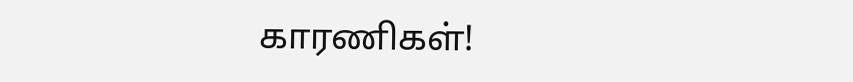காரணிகள்!